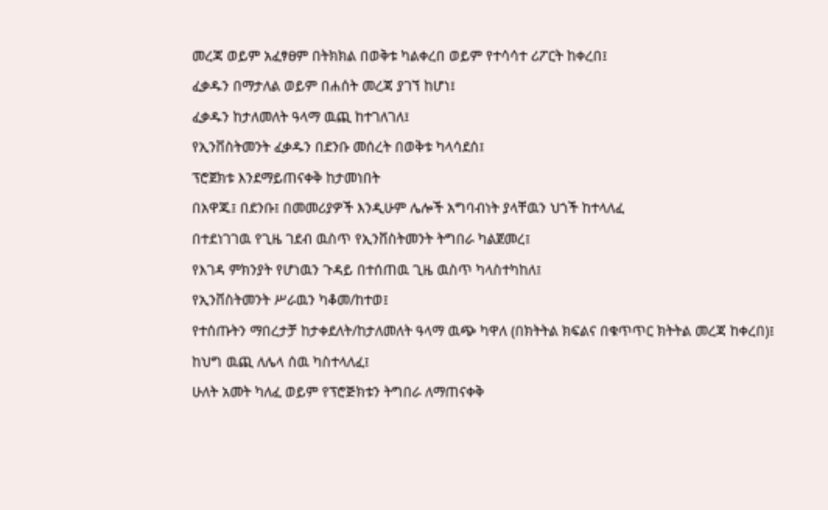መረጃ ወይም አፈፃፀም በትክክል በወቅቱ ካልቀረበ ወይም የተሳሳተ ሪፖርት ከቀረበ፤
ፈቃዱን በማታለል ወይም በሐሰት መረጃ ያገኘ ከሆነ፤
ፈቃዱን ከታለመለት ዓላማ ዉጪ ከተገለገለ፤
የኢንቨስትመንት ፈቃዱን በደንቡ መሰረት በወቅቱ ካላሳደሰ፤
ፕሮጀክቱ እንደማይጠናቀቅ ከታመነበት
በአዋጁ፤ በደንቡ፤ በመመሪያዎች እንዲሁም ሌሎች አግባብነት ያላቸዉን ህጎች ከተላለፈ
በተደነገገዉ የጊዜ ገደብ ዉስጥ የኢንቨስትመንት ትግበራ ካልጀመረ፤
የእገዳ ምክንያት የሆነዉን ጉዳይ በተሰጠዉ ጊዜ ዉስጥ ካላስተካከለ፤
የኢንቨስትመንት ሥራዉን ካቆመ/ከተወ፤
የተሰጡትን ማበረታቻ ከታቀደለት/ከታለመለት ዓላማ ዉጭ ካዋለ (በክትትል ክፍልና በቁጥጥር ክትትል መረጃ ከቀረበ)፤
ከህግ ዉጪ ለሌላ ሰዉ ካስተላለፈ፤
ሁለት አመት ካለፈ ወይም የፕሮጅክቱን ትግበራ ለማጠናቀቅ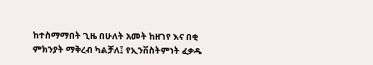ከተስማማበት ጊዜ በሁለት አመት ከዘገየ እና በቂ ምክንያት ማቅረብ ካልቻለ፤ የኢንቨስትምነት ፈቃዱ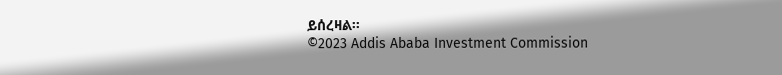ይሰረዛል፡፡
©2023 Addis Ababa Investment Commission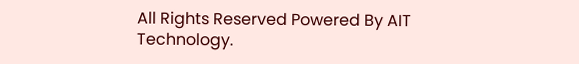All Rights Reserved Powered By AIT Technology.